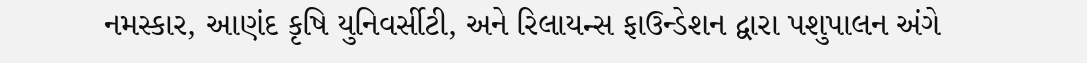નમસ્કાર, આણંદ કૃષિ યુનિવર્સીટી, અને રિલાયન્સ ફાઉન્ડેશન દ્વારા પશુપાલન અંગે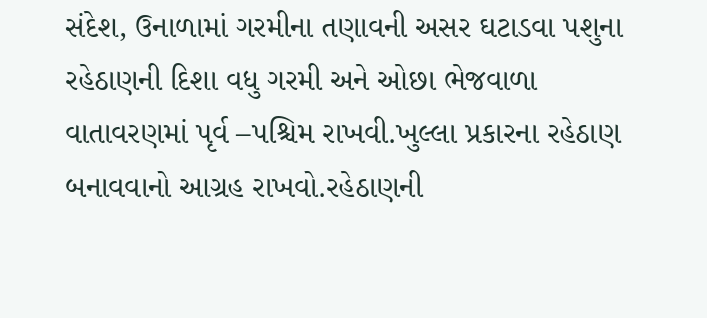સંદેશ, ઉનાળામાં ગરમીના તણાવની અસર ઘટાડવા પશુના રહેઠાણની દિશા વધુ ગરમી અને ઓછા ભેજવાળા વાતાવરણમાં પૃર્વ –પશ્ચિમ રાખવી.ખુલ્લા પ્રકારના રહેઠાણ બનાવવાનો આગ્રહ રાખવો.રહેઠાણની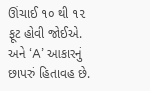ઊંચાઈ ૧૦ થી ૧૨ ફૂટ હોવી જોઈએ. અને ‘A’ આકારનું છાપરું હિતાવહ છે.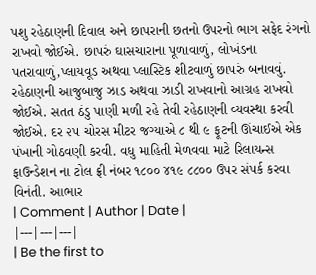પશુ રહેઠાણની દિવાલ અને છાપરાની છતનો ઉપરનો ભાગ સફેદ રંગનો રાખવો જોઈએ. છાપરું ઘાસચારાના પૂળાવાળું, લોખંડના પતરાવાળું,પ્લાયવૂડ અથવા પ્લાસ્ટિક શીટવાળું છાપરું બનાવવું. રહેઠાણની આજુબાજુ ઝાડ અથવા ઝાડી રાખવાનો આગ્રહ રાખવો જોઈએ. સતત ઠંડુ પાણી મળી રહે તેવી રહેઠાણની વ્યવસ્થા કરવી જોઈએ. દર ૨૫ ચોરસ મીટર જગ્યાએ ૮ થી ૯ ફૂટની ઊંચાઈએ એક પંખાની ગોઠવણી કરવી. વધુ માહિતી મેળવવા માટે રિલાયન્સ ફાઉન્ડેશન ના ટોલ ફ્રી નંબર ૧૮૦૦ ૪૧૯ ૮૮૦૦ ઉપર સંપર્ક કરવા વિનંતી. આભાર
| Comment | Author | Date |
|---|---|---|
| Be the first to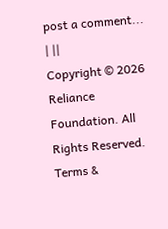post a comment... | ||
Copyright © 2026 Reliance Foundation. All Rights Reserved. Terms &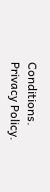Conditions. Privacy Policy.